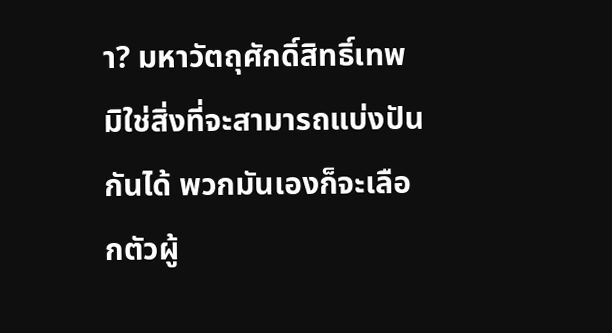า? มหาวัตถุศักดิ์สิทธิ์เทพมิใช่สิ่งที่จะสามารถแบ่งปันกันได้ พวกมันเองก็จะเลือกตัวผู้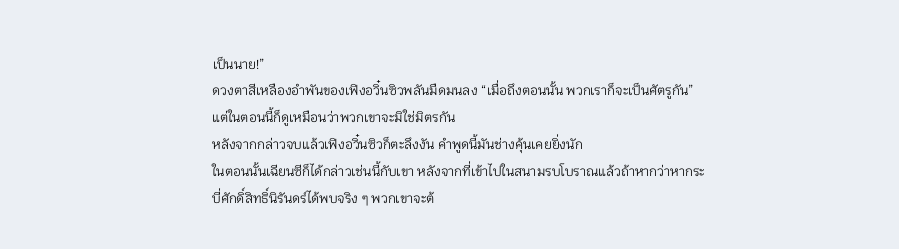เป็นนาย!”
ดวงตาสีเหลืองอำพันของเฟิงอวิ๋นซิวพลันมืดมนลง “เมื่อถึงตอนนั้น พวกเราก็จะเป็นศัตรูกัน”
แต่ในตอนนี้ก็ดูเหมือนว่าพวกเขาจะมิใช่มิตรกัน
หลังจากกล่าวจบแล้วเฟิงอวิ๋นซิวก็ตะลึงงัน คำพูดนี้มันช่างคุ้นเคยยิ่งนัก
ในตอนนั้นเฉียนซีก็ได้กล่าวเช่นนี้กับเขา หลังจากที่เข้าไปในสนามรบโบราณแล้วถ้าหากว่าหากระบี่ศักดิ์สิทธิ์นิรันดร์ได้พบจริง ๆ พวกเขาจะต้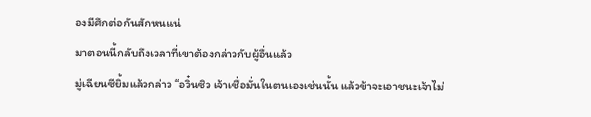องมีศึกต่อกันสักหนแน่
มาตอนนี้กลับถึงเวลาที่เขาต้องกล่าวกับผู้อื่นแล้ว
มู่เฉียนซียิ้มแล้วกล่าว “อวิ๋นซิว เจ้าเชื่อมั่นในตนเองเช่นนั้น แล้วข้าจะเอาชนะเจ้าไม่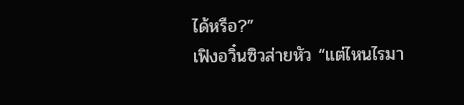ได้หรือ?”
เฟิงอวิ๋นซิวส่ายหัว “แต่ไหนไรมา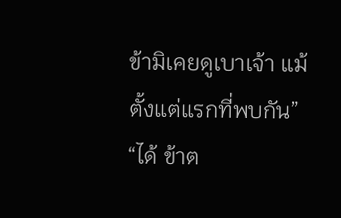ข้ามิเคยดูเบาเจ้า แม้ตั้งแต่แรกที่พบกัน”
“ได้ ข้าต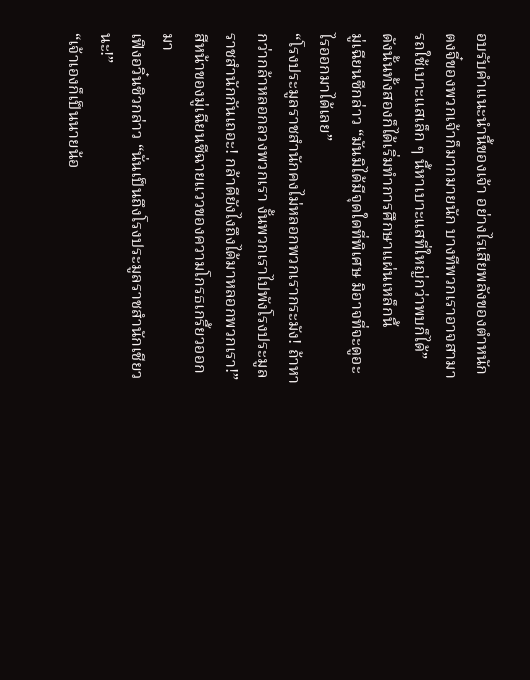อบรับคำแนะนำนี้ของเจ้า อย่างไรเสียพลังของตำหนักตงจี๋ของพวกเจ้าก็มากมายนัก บางทีพวกเราอาจสามารถใช้เบาะแสเล็ก ๆ นี้หาเบาะแสที่ใหญ่กว่าพบก็ได้”
ดังนั้นทั้งสองก็ได้เริ่มทำการศึกษาแผ่นเหล็กนี้
มู่เฉียนซีกล่าว “มันมิได้มีจุดใดที่พิเศษ มิอาจที่จะดูอะไรออกมาได้เลย”
“โรงประมูลราชสำนักคงไม่หลอกพวกเรากระมัง! ถ้าหากว่ากล้าหลอกลวงพวกเรา งั้นพวกเราไปพังโรงประมูลราชสำนักกันเถอะ! กล้าดียังไงถึงได้มาหลอกพวกเรา!” สีหน้าของมู่เฉียนซีฉายแววของความโกรธเกรี้ยวออกมา
เฟิงอวิ๋นซิวกล่าว “นั่นเป็นถึงโรงประมูลราชสำนักเชียวนะ!”
“เจ้าเองก็เป็นนายน้อ